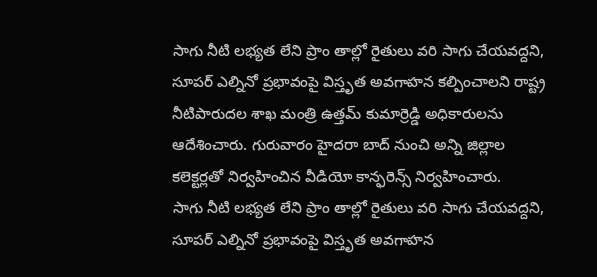సాగు నీటి లభ్యత లేని ప్రాం తాల్లో రైతులు వరి సాగు చేయవద్దని, సూపర్ ఎల్నినో ప్రభావంపై విస్తృత అవగాహన కల్పించాలని రాష్ట్ర నీటిపారుదల శాఖ మంత్రి ఉత్తమ్ కుమార్రెడ్డి అధికారులను ఆదేశించారు. గురువారం హైదరా బాద్ నుంచి అన్ని జిల్లాల కలెక్టర్లతో నిర్వహించిన వీడియో కాన్ఫరెన్స్ నిర్వహించారు.
సాగు నీటి లభ్యత లేని ప్రాం తాల్లో రైతులు వరి సాగు చేయవద్దని, సూపర్ ఎల్నినో ప్రభావంపై విస్తృత అవగాహన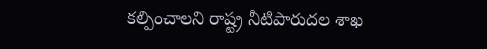కల్పించాలని రాష్ట్ర నీటిపారుదల శాఖ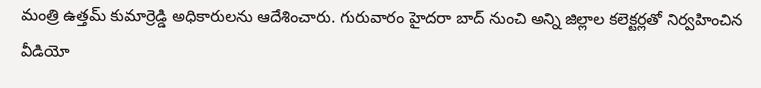మంత్రి ఉత్తమ్ కుమార్రెడ్డి అధికారులను ఆదేశించారు. గురువారం హైదరా బాద్ నుంచి అన్ని జిల్లాల కలెక్టర్లతో నిర్వహించిన వీడియో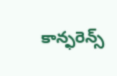కాన్ఫరెన్స్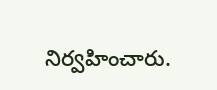నిర్వహించారు.